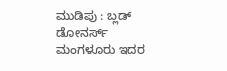ಮುಡಿಪು : ಬ್ಲಡ್ ಡೋನರ್ಸ್ ಮಂಗಳೂರು ಇದರ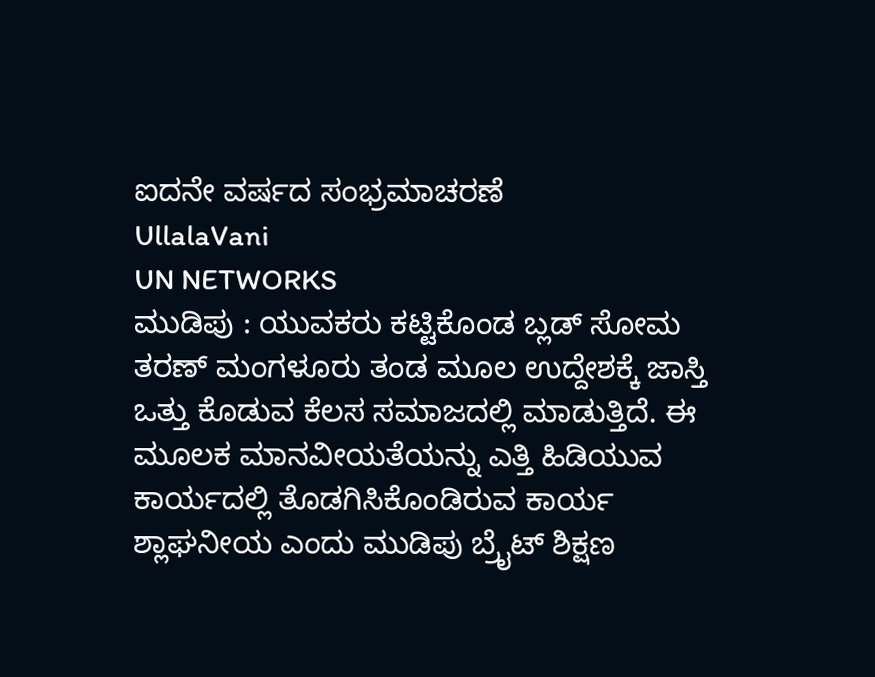ಐದನೇ ವರ್ಷದ ಸಂಭ್ರಮಾಚರಣೆ
UllalaVani
UN NETWORKS
ಮುಡಿಪು : ಯುವಕರು ಕಟ್ಟಿಕೊಂಡ ಬ್ಲಡ್ ಸೋಮ ತರಣ್ ಮಂಗಳೂರು ತಂಡ ಮೂಲ ಉದ್ದೇಶಕ್ಕೆ ಜಾಸ್ತಿ ಒತ್ತು ಕೊಡುವ ಕೆಲಸ ಸಮಾಜದಲ್ಲಿ ಮಾಡುತ್ತಿದೆ. ಈ ಮೂಲಕ ಮಾನವೀಯತೆಯನ್ನು ಎತ್ತಿ ಹಿಡಿಯುವ ಕಾರ್ಯದಲ್ಲಿ ತೊಡಗಿಸಿಕೊಂಡಿರುವ ಕಾರ್ಯ ಶ್ಲಾಘನೀಯ ಎಂದು ಮುಡಿಪು ಬ್ರೈಟ್ ಶಿಕ್ಷಣ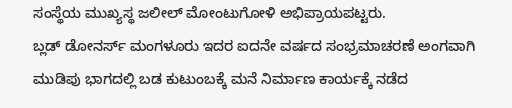ಸಂಸ್ಥೆಯ ಮುಖ್ಯಸ್ಥ ಜಲೀಲ್ ಮೋಂಟುಗೋಳಿ ಅಭಿಪ್ರಾಯಪಟ್ಟರು.
ಬ್ಲಡ್ ಡೋನರ್ಸ್ ಮಂಗಳೂರು ಇದರ ಐದನೇ ವರ್ಷದ ಸಂಭ್ರಮಾಚರಣೆ ಅಂಗವಾಗಿ ಮುಡಿಪು ಭಾಗದಲ್ಲಿ ಬಡ ಕುಟುಂಬಕ್ಕೆ ಮನೆ ನಿರ್ಮಾಣ ಕಾರ್ಯಕ್ಕೆ ನಡೆದ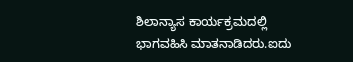ಶಿಲಾನ್ಯಾಸ ಕಾರ್ಯಕ್ರಮದಲ್ಲಿ ಭಾಗವಹಿಸಿ ಮಾತನಾಡಿದರು.ಐದು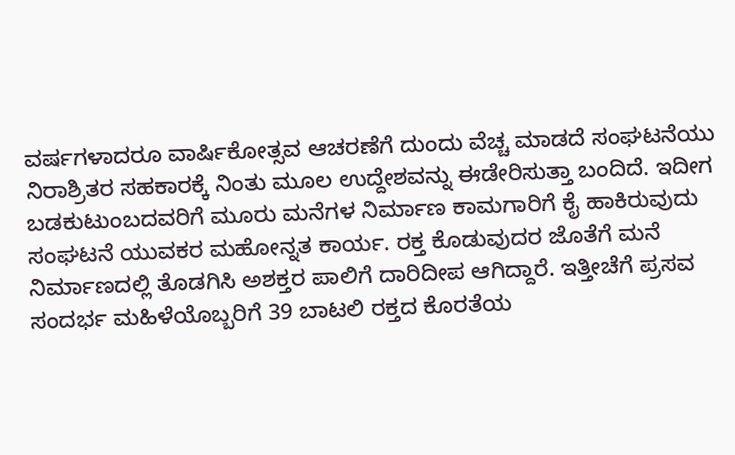ವರ್ಷಗಳಾದರೂ ವಾರ್ಷಿಕೋತ್ಸವ ಆಚರಣೆಗೆ ದುಂದು ವೆಚ್ಚ ಮಾಡದೆ ಸಂಘಟನೆಯು ನಿರಾಶ್ರಿತರ ಸಹಕಾರಕ್ಕೆ ನಿಂತು ಮೂಲ ಉದ್ದೇಶವನ್ನು ಈಡೇರಿಸುತ್ತಾ ಬಂದಿದೆ. ಇದೀಗ ಬಡಕುಟುಂಬದವರಿಗೆ ಮೂರು ಮನೆಗಳ ನಿರ್ಮಾಣ ಕಾಮಗಾರಿಗೆ ಕೈ ಹಾಕಿರುವುದು ಸಂಘಟನೆ ಯುವಕರ ಮಹೋನ್ನತ ಕಾರ್ಯ. ರಕ್ತ ಕೊಡುವುದರ ಜೊತೆಗೆ ಮನೆ ನಿರ್ಮಾಣದಲ್ಲಿ ತೊಡಗಿಸಿ ಅಶಕ್ತರ ಪಾಲಿಗೆ ದಾರಿದೀಪ ಆಗಿದ್ದಾರೆ. ಇತ್ತೀಚೆಗೆ ಪ್ರಸವ ಸಂದರ್ಭ ಮಹಿಳೆಯೊಬ್ಬರಿಗೆ 39 ಬಾಟಲಿ ರಕ್ತದ ಕೊರತೆಯ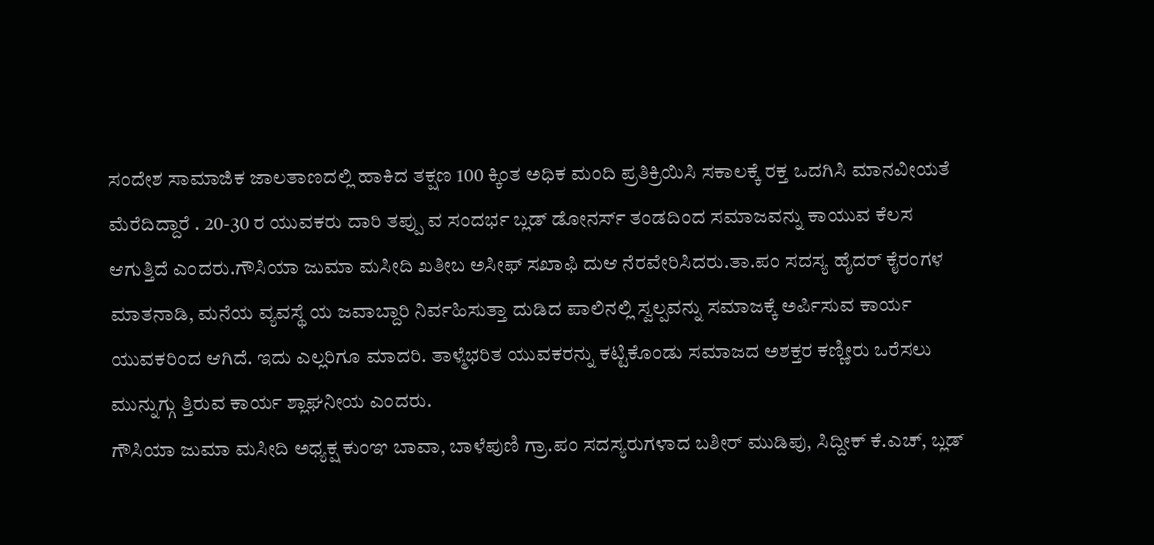ಸಂದೇಶ ಸಾಮಾಜಿಕ ಜಾಲತಾಣದಲ್ಲಿ ಹಾಕಿದ ತಕ್ಷಣ 100 ಕ್ಕಿಂತ ಅಧಿಕ ಮಂದಿ ಪ್ರತಿಕ್ರಿಯಿಸಿ ಸಕಾಲಕ್ಕೆ ರಕ್ತ ಒದಗಿಸಿ ಮಾನವೀಯತೆ ಮೆರೆದಿದ್ದಾರೆ . 20-30 ರ ಯುವಕರು ದಾರಿ ತಪ್ಪು ವ ಸಂದರ್ಭ ಬ್ಲಡ್ ಡೋನರ್ಸ್ ತಂಡದಿಂದ ಸಮಾಜವನ್ನು ಕಾಯುವ ಕೆಲಸ ಆಗುತ್ತಿದೆ ಎಂದರು.ಗೌಸಿಯಾ ಜುಮಾ ಮಸೀದಿ ಖತೀಬ ಅಸೀಫ್ ಸಖಾಫಿ ದುಆ ನೆರವೇರಿಸಿದರು.ತಾ.ಪಂ ಸದಸ್ಯ ಹೈದರ್ ಕೈರಂಗಳ ಮಾತನಾಡಿ, ಮನೆಯ ವ್ಯವಸ್ಥೆ ಯ ಜವಾಬ್ದಾರಿ ನಿರ್ವಹಿಸುತ್ತಾ ದುಡಿದ ಪಾಲಿನಲ್ಲಿ ಸ್ವಲ್ಪವನ್ನು ಸಮಾಜಕ್ಕೆ ಅರ್ಪಿಸುವ ಕಾರ್ಯ ಯುವಕರಿಂದ ಆಗಿದೆ. ಇದು ಎಲ್ಲರಿಗೂ ಮಾದರಿ. ತಾಳ್ಮೆಭರಿತ ಯುವಕರನ್ನು ಕಟ್ಟಿಕೊಂಡು ಸಮಾಜದ ಅಶಕ್ತರ ಕಣ್ಣೀರು ಒರೆಸಲು ಮುನ್ನುಗ್ಗು ತ್ತಿರುವ ಕಾರ್ಯ ಶ್ಲಾಘನೀಯ ಎಂದರು.
ಗೌಸಿಯಾ ಜುಮಾ ಮಸೀದಿ ಅಧ್ಯಕ್ಷ ಕುಂಞ ಬಾವಾ, ಬಾಳೆಪುಣಿ ಗ್ರಾ.ಪಂ ಸದಸ್ಯರುಗಳಾದ ಬಶೀರ್ ಮುಡಿಪು, ಸಿದ್ದೀಕ್ ಕೆ.ಎಚ್, ಬ್ಲಡ್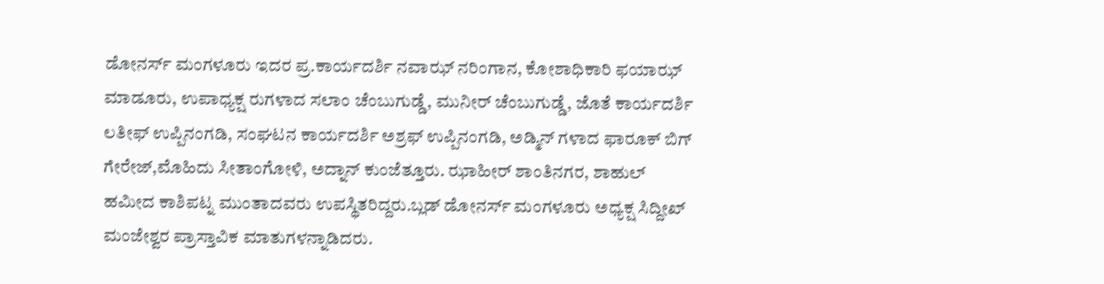ಡೋನರ್ಸ್ ಮಂಗಳೂರು ಇದರ ಪ್ರ.ಕಾರ್ಯದರ್ಶಿ ನವಾಝ್ ನರಿಂಗಾನ, ಕೋಶಾಧಿಕಾರಿ ಫಯಾಝ್ ಮಾಡೂರು, ಉಪಾಧ್ಯಕ್ಷ ರುಗಳಾದ ಸಲಾಂ ಚೆಂಬುಗುಡ್ಡೆ, ಮುನೀರ್ ಚೆಂಬುಗುಡ್ಡೆ, ಜೊತೆ ಕಾರ್ಯದರ್ಶಿ ಲತೀಫ್ ಉಪ್ಪಿನಂಗಡಿ, ಸಂಘಟನ ಕಾರ್ಯದರ್ಶಿ ಅಶ್ರಫ್ ಉಪ್ಪಿನಂಗಡಿ, ಅಡ್ಮಿನ್ ಗಳಾದ ಫಾರೂಕ್ ಬಿಗ್ ಗೇರೇಜ್,ಮೊಹಿದು ಸೀತಾಂಗೋಳಿ, ಅದ್ನಾನ್ ಕುಂಜೆತ್ತೂರು. ಝಾಹೀರ್ ಶಾಂತಿನಗರ, ಶಾಹುಲ್ ಹಮೀದ ಕಾಶಿಪಟ್ನ ಮುಂತಾದವರು ಉಪಸ್ಥಿತರಿದ್ದರು.ಬ್ಲಡ್ ಡೋನರ್ಸ್ ಮಂಗಳೂರು ಅಧ್ಯಕ್ಷ ಸಿದ್ದೀಖ್ ಮಂಜೇಶ್ವರ ಪ್ರಾಸ್ತಾವಿಕ ಮಾತುಗಳನ್ನಾಡಿದರು.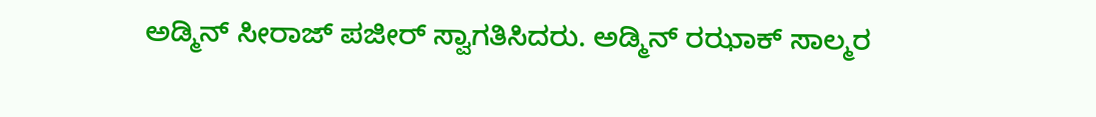ಅಡ್ಮಿನ್ ಸೀರಾಜ್ ಪಜೀರ್ ಸ್ವಾಗತಿಸಿದರು. ಅಡ್ಮಿನ್ ರಝಾಕ್ ಸಾಲ್ಮರ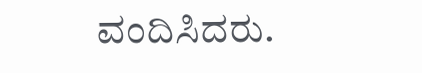ವಂದಿಸಿದರು.